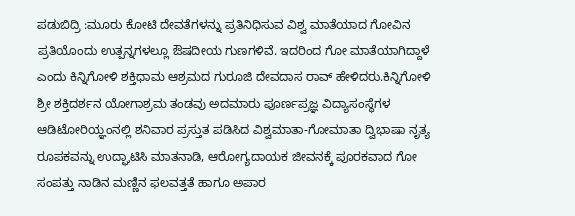ಪಡುಬಿದ್ರಿ :ಮೂರು ಕೋಟಿ ದೇವತೆಗಳನ್ನು ಪ್ರತಿನಿಧಿಸುವ ವಿಶ್ವ ಮಾತೆಯಾದ ಗೋವಿನ ಪ್ರತಿಯೊಂದು ಉತ್ಪನ್ನಗಳಲ್ಲೂ ಔಷದೀಯ ಗುಣಗಳಿವೆ. ಇದರಿಂದ ಗೋ ಮಾತೆಯಾಗಿದ್ದಾಳೆ ಎಂದು ಕಿನ್ನಿಗೋಳಿ ಶಕ್ತಿಧಾಮ ಆಶ್ರಮದ ಗುರೂಜಿ ದೇವದಾಸ ರಾವ್ ಹೇಳಿದರು.ಕಿನ್ನಿಗೋಳಿ ಶ್ರೀ ಶಕ್ತಿದರ್ಶನ ಯೋಗಾಶ್ರಮ ತಂಡವು ಅದಮಾರು ಪೂರ್ಣಪ್ರಜ್ಞ ವಿದ್ಯಾಸಂಸ್ಥೆಗಳ ಆಡಿಟೋರಿಯ್ಞಂನಲ್ಲಿ ಶನಿವಾರ ಪ್ರಸ್ತುತ ಪಡಿಸಿದ ವಿಶ್ವಮಾತಾ-ಗೋಮಾತಾ ದ್ವಿಭಾಷಾ ನೃತ್ಯ ರೂಪಕವನ್ನು ಉದ್ಘಾಟಿಸಿ ಮಾತನಾಡಿ, ಆರೋಗ್ಯದಾಯಕ ಜೀವನಕ್ಕೆ ಪೂರಕವಾದ ಗೋ ಸಂಪತ್ತು ನಾಡಿನ ಮಣ್ಣಿನ ಫಲವತ್ತತೆ ಹಾಗೂ ಅಪಾರ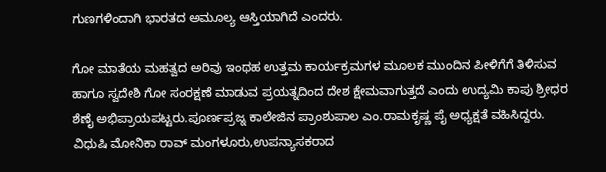ಗುಣಗಳಿಂದಾಗಿ ಭಾರತದ ಅಮೂಲ್ಯ ಆಸ್ತಿಯಾಗಿದೆ ಎಂದರು.

ಗೋ ಮಾತೆಯ ಮಹತ್ವದ ಅರಿವು ಇಂಥಹ ಉತ್ತಮ ಕಾರ್ಯಕ್ರಮಗಳ ಮೂಲಕ ಮುಂದಿನ ಪೀಳಿಗೆಗೆ ತಿಳಿಸುವ ಹಾಗೂ ಸ್ವದೇಶಿ ಗೋ ಸಂರಕ್ಷಣೆ ಮಾಡುವ ಪ್ರಯತ್ನದಿಂದ ದೇಶ ಕ್ಷೇಮವಾಗುತ್ತದೆ ಎಂದು ಉದ್ಯಮಿ ಕಾಪು ಶ್ರೀಧರ ಶೆಣೈ ಅಭಿಪ್ರಾಯಪಟ್ಟರು.ಪೂರ್ಣಪ್ರಜ್ನ ಕಾಲೇಜಿನ ಪ್ರಾಂಶುಪಾಲ ಎಂ.ರಾಮಕೃಷ್ಣ ಪೈ ಅಧ್ಯಕ್ಷತೆ ವಹಿಸಿದ್ದರು. ವಿಧುಷಿ ಮೋನಿಕಾ ರಾವ್ ಮಂಗಳೂರು,ಉಪನ್ಯಾಸಕರಾದ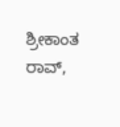ಶ್ರೀಕಾಂತ ರಾವ್,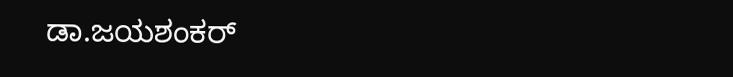ಡಾ.ಜಯಶಂಕರ್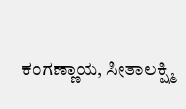ಕಂಗಣ್ಣಾಯ, ಸೀತಾಲಕ್ಷ್ಮಿ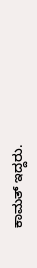ಕಾಮತ್ ಇದ್ದರು.